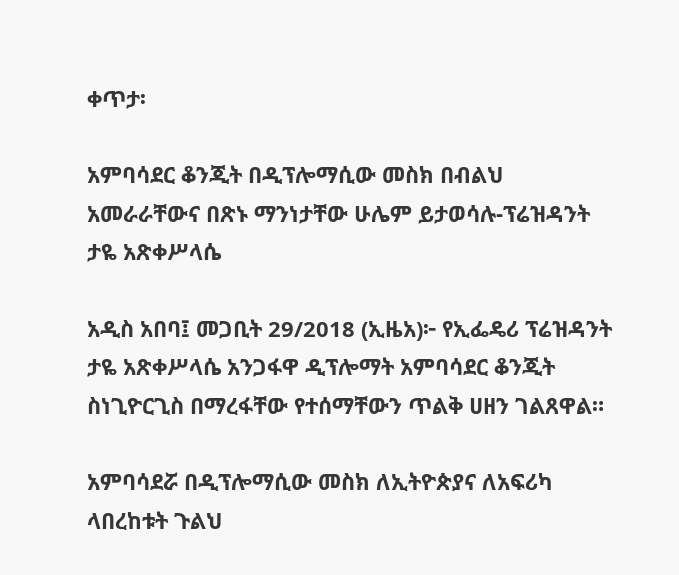ቀጥታ፡

አምባሳደር ቆንጂት በዲፕሎማሲው መስክ በብልህ አመራራቸውና በጽኑ ማንነታቸው ሁሌም ይታወሳሉ-ፕሬዝዳንት ታዬ አጽቀሥላሴ

አዲስ አበባ፤ መጋቢት 29/2018 (ኢዜአ)፦ የኢፌዴሪ ፕሬዝዳንት ታዬ አጽቀሥላሴ አንጋፋዋ ዲፕሎማት አምባሳደር ቆንጂት ስነጊዮርጊስ በማረፋቸው የተሰማቸውን ጥልቅ ሀዘን ገልጸዋል።

አምባሳደሯ በዲፕሎማሲው መስክ ለኢትዮጵያና ለአፍሪካ ላበረከቱት ጉልህ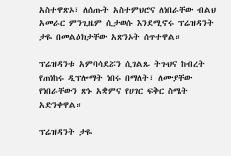አስተዋጽኦ፣ ለሰጡት አስተምህሮና ለነበራቸው ብልህ አመራር ምንጊዜም ሲታወሱ እንደሚኖሩ ፕሬዝዳንት ታዬ በመልዕክታቸው አጽንኦት ሰጥተዋል።

ፕሬዝዳንቱ አምባሳደሯን ሲገልጹ ትጉህና ከብረት የጠነከሩ ዲፕሎማት ነበሩ በማለት፣ ለሙያቸው የነበራቸውን ጽኑ አቋምና የሀገር ፍቅር ስሜት አድንቀዋል።

ፕሬዝዳንት ታዬ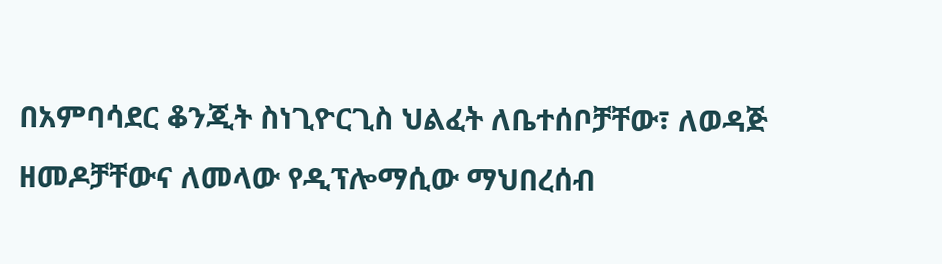በአምባሳደር ቆንጂት ስነጊዮርጊስ ህልፈት ለቤተሰቦቻቸው፣ ለወዳጅ ዘመዶቻቸውና ለመላው የዲፕሎማሲው ማህበረሰብ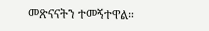መጽናናትን ተመኝተዋል።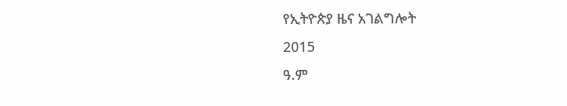የኢትዮጵያ ዜና አገልግሎት
2015
ዓ.ም